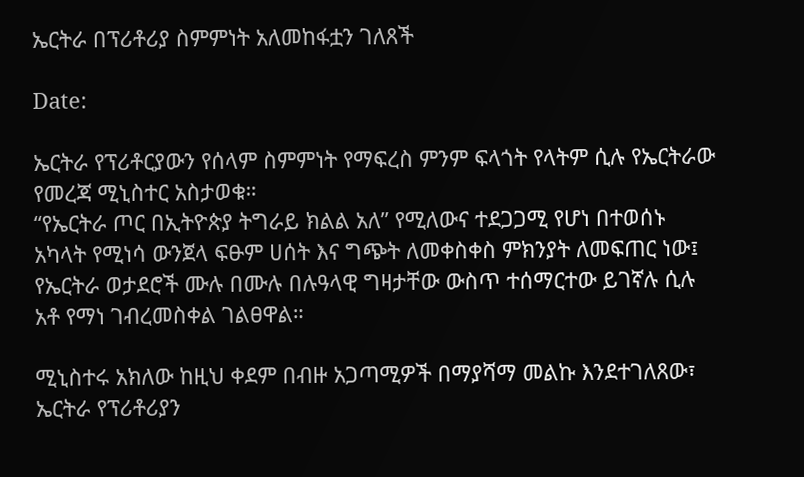ኤርትራ በፕሪቶሪያ ስምምነት አለመከፋቷን ገለጸች

Date:

ኤርትራ የፕሪቶርያውን የሰላም ስምምነት የማፍረስ ምንም ፍላጎት የላትም ሲሉ የኤርትራው የመረጃ ሚኒስተር አስታወቁ።
“የኤርትራ ጦር በኢትዮጵያ ትግራይ ክልል አለ” የሚለውና ተደጋጋሚ የሆነ በተወሰኑ አካላት የሚነሳ ውንጀላ ፍፁም ሀሰት እና ግጭት ለመቀስቀስ ምክንያት ለመፍጠር ነው፤ የኤርትራ ወታደሮች ሙሉ በሙሉ በሉዓላዊ ግዛታቸው ውስጥ ተሰማርተው ይገኛሉ ሲሉ አቶ የማነ ገብረመስቀል ገልፀዋል።

ሚኒስተሩ አክለው ከዚህ ቀደም በብዙ አጋጣሚዎች በማያሻማ መልኩ እንደተገለጸው፣ ኤርትራ የፕሪቶሪያን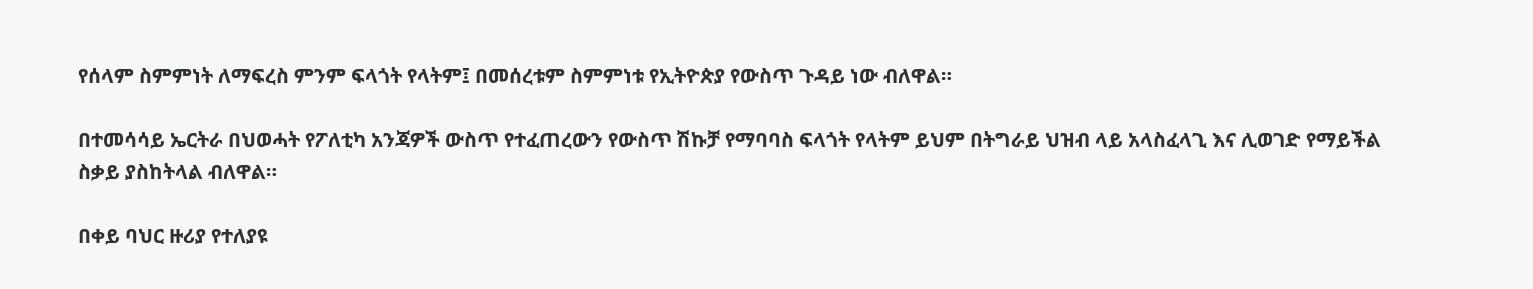የሰላም ስምምነት ለማፍረስ ምንም ፍላጎት የላትም፤ በመሰረቱም ስምምነቱ የኢትዮጵያ የውስጥ ጉዳይ ነው ብለዋል።

በተመሳሳይ ኤርትራ በህወሓት የፖለቲካ አንጃዎች ውስጥ የተፈጠረውን የውስጥ ሽኩቻ የማባባስ ፍላጎት የላትም ይህም በትግራይ ህዝብ ላይ አላስፈላጊ እና ሊወገድ የማይችል ስቃይ ያስከትላል ብለዋል።

በቀይ ባህር ዙሪያ የተለያዩ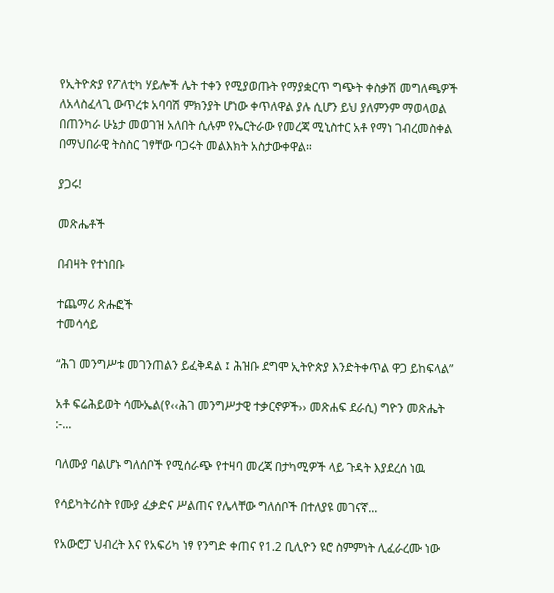የኢትዮጵያ የፖለቲካ ሃይሎች ሌት ተቀን የሚያወጡት የማያቋርጥ ግጭት ቀስቃሽ መግለጫዎች ለአላስፈላጊ ውጥረቱ አባባሽ ምክንያት ሆነው ቀጥለዋል ያሉ ሲሆን ይህ ያለምንም ማወላወል በጠንካራ ሁኔታ መወገዝ አለበት ሲሉም የኤርትራው የመረጃ ሚኒስተር አቶ የማነ ገብረመስቀል በማህበራዊ ትስስር ገፃቸው ባጋሩት መልእክት አስታውቀዋል።

ያጋሩ!

መጽሔቶች

በብዛት የተነበቡ

ተጨማሪ ጽሑፎች
ተመሳሳይ

“ሕገ መንግሥቱ መገንጠልን ይፈቅዳል ፤ ሕዝቡ ደግሞ ኢትዮጵያ እንድትቀጥል ዋጋ ይከፍላል”

አቶ ፍሬሕይወት ሳሙኤል(የ‹‹ሕገ መንግሥታዊ ተቃርኖዎች›› መጽሐፍ ደራሲ) ግዮን መጽሔት :-...

ባለሙያ ባልሆኑ ግለሰቦች የሚሰራጭ የተዛባ መረጃ በታካሚዎች ላይ ጉዳት እያደረሰ ነዉ

የሳይካትሪስት የሙያ ፈቃድና ሥልጠና የሌላቸው ግለሰቦች በተለያዩ መገናኛ...

የአውሮፓ ህብረት እና የአፍሪካ ነፃ የንግድ ቀጠና የ1.2 ቢሊዮን ዩሮ ስምምነት ሊፈራረሙ ነው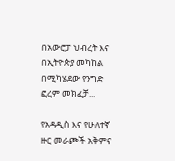በአውሮፓ ህብረት እና በኢትዮጵያ መካከል በሚካሄደው የንግድ ፎረም መክፈቻ...

የአዳዲስ እና የሁለተኛ ዙር መራጮች አቅምና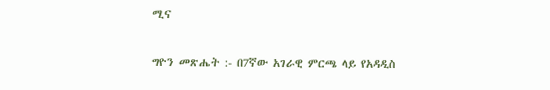ሚና

ግዮን መጽሔት :- በ7ኛው አገራዊ ምርጫ ላይ የአዳዲስ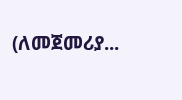(ለመጀመሪያ...